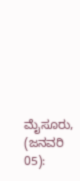ಮೈಸೂರು, (ಜನವರಿ 05):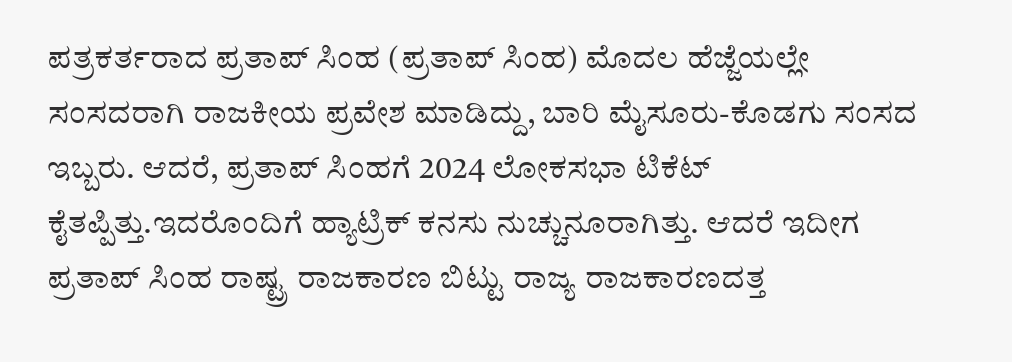ಪತ್ರಕರ್ತರಾದ ಪ್ರತಾಪ್ ಸಿಂಹ (ಪ್ರತಾಪ್ ಸಿಂಹ) ಮೊದಲ ಹೆಜ್ಜೆಯಲ್ಲೇ ಸಂಸದರಾಗಿ ರಾಜಕೀಯ ಪ್ರವೇಶ ಮಾಡಿದ್ದು, ಬಾರಿ ಮೈಸೂರು-ಕೊಡಗು ಸಂಸದ ಇಬ್ಬರು. ಆದರೆ, ಪ್ರತಾಪ್ ಸಿಂಹಗೆ 2024 ಲೋಕಸಭಾ ಟಿಕೆಟ್ ಕೈತಪ್ಪಿತ್ತು.ಇದರೊಂದಿಗೆ ಹ್ಯಾಟ್ರಿಕ್ ಕನಸು ನುಚ್ಚುನೂರಾಗಿತ್ತು. ಆದರೆ ಇದೀಗ ಪ್ರತಾಪ್ ಸಿಂಹ ರಾಷ್ಟ್ರ ರಾಜಕಾರಣ ಬಿಟ್ಟು ರಾಜ್ಯ ರಾಜಕಾರಣದತ್ತ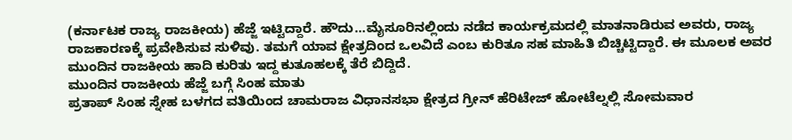(ಕರ್ನಾಟಕ ರಾಜ್ಯ ರಾಜಕೀಯ) ಹೆಜ್ಜೆ ಇಟ್ಟಿದ್ದಾರೆ. ಹೌದು…ಮೈಸೂರಿನಲ್ಲಿಂದು ನಡೆದ ಕಾರ್ಯಕ್ರಮದಲ್ಲಿ ಮಾತನಾಡಿರುವ ಅವರು, ರಾಜ್ಯ ರಾಜಕಾರಣಕ್ಕೆ ಪ್ರವೇಶಿಸುವ ಸುಳಿವು. ತಮಗೆ ಯಾವ ಕ್ಷೇತ್ರದಿಂದ ಒಲವಿದೆ ಎಂಬ ಕುರಿತೂ ಸಹ ಮಾಹಿತಿ ಬಿಚ್ಚಿಟ್ಟಿದ್ದಾರೆ. ಈ ಮೂಲಕ ಅವರ ಮುಂದಿನ ರಾಜಕೀಯ ಹಾದಿ ಕುರಿತು ಇದ್ದ ಕುತೂಹಲಕ್ಕೆ ತೆರೆ ಬಿದ್ದಿದೆ.
ಮುಂದಿನ ರಾಜಕೀಯ ಹೆಜ್ಜೆ ಬಗ್ಗೆ ಸಿಂಹ ಮಾತು
ಪ್ರತಾಪ್ ಸಿಂಹ ಸ್ನೇಹ ಬಳಗದ ವತಿಯಿಂದ ಚಾಮರಾಜ ವಿಧಾನಸಭಾ ಕ್ಷೇತ್ರದ ಗ್ರೀನ್ ಹೆರಿಟೇಜ್ ಹೋಟೆಲ್ನಲ್ಲಿ ಸೋಮವಾರ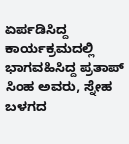ಏರ್ಪಡಿಸಿದ್ದ ಕಾರ್ಯಕ್ರಮದಲ್ಲಿ ಭಾಗವಹಿಸಿದ್ದ ಪ್ರತಾಪ್ ಸಿಂಹ ಅವರು, ಸ್ನೇಹ ಬಳಗದ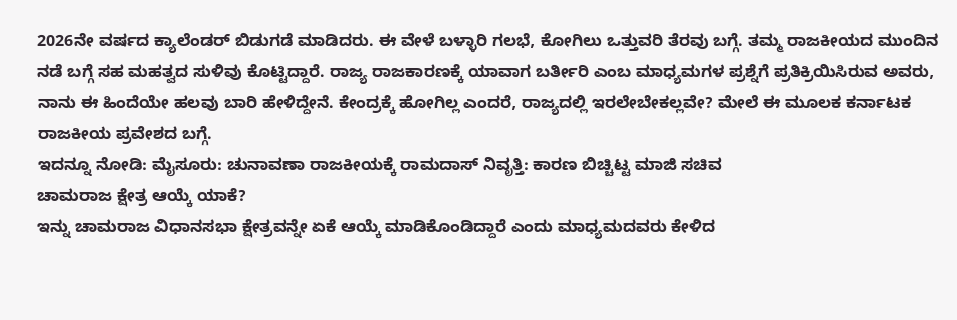2026ನೇ ವರ್ಷದ ಕ್ಯಾಲೆಂಡರ್ ಬಿಡುಗಡೆ ಮಾಡಿದರು. ಈ ವೇಳೆ ಬಳ್ಳಾರಿ ಗಲಭೆ, ಕೋಗಿಲು ಒತ್ತುವರಿ ತೆರವು ಬಗ್ಗೆ. ತಮ್ಮ ರಾಜಕೀಯದ ಮುಂದಿನ ನಡೆ ಬಗ್ಗೆ ಸಹ ಮಹತ್ವದ ಸುಳಿವು ಕೊಟ್ಟಿದ್ದಾರೆ. ರಾಜ್ಯ ರಾಜಕಾರಣಕ್ಕೆ ಯಾವಾಗ ಬರ್ತೀರಿ ಎಂಬ ಮಾಧ್ಯಮಗಳ ಪ್ರಶ್ನೆಗೆ ಪ್ರತಿಕ್ರಿಯಿಸಿರುವ ಅವರು, ನಾನು ಈ ಹಿಂದೆಯೇ ಹಲವು ಬಾರಿ ಹೇಳಿದ್ದೇನೆ. ಕೇಂದ್ರಕ್ಕೆ ಹೋಗಿಲ್ಲ ಎಂದರೆ, ರಾಜ್ಯದಲ್ಲಿ ಇರಲೇಬೇಕಲ್ಲವೇ? ಮೇಲೆ ಈ ಮೂಲಕ ಕರ್ನಾಟಕ ರಾಜಕೀಯ ಪ್ರವೇಶದ ಬಗ್ಗೆ.
ಇದನ್ನೂ ನೋಡಿ: ಮೈಸೂರು: ಚುನಾವಣಾ ರಾಜಕೀಯಕ್ಕೆ ರಾಮದಾಸ್ ನಿವೃತ್ತಿ: ಕಾರಣ ಬಿಚ್ಚಿಟ್ಟ ಮಾಜಿ ಸಚಿವ
ಚಾಮರಾಜ ಕ್ಷೇತ್ರ ಆಯ್ಕೆ ಯಾಕೆ?
ಇನ್ನು ಚಾಮರಾಜ ವಿಧಾನಸಭಾ ಕ್ಷೇತ್ರವನ್ನೇ ಏಕೆ ಆಯ್ಕೆ ಮಾಡಿಕೊಂಡಿದ್ದಾರೆ ಎಂದು ಮಾಧ್ಯಮದವರು ಕೇಳಿದ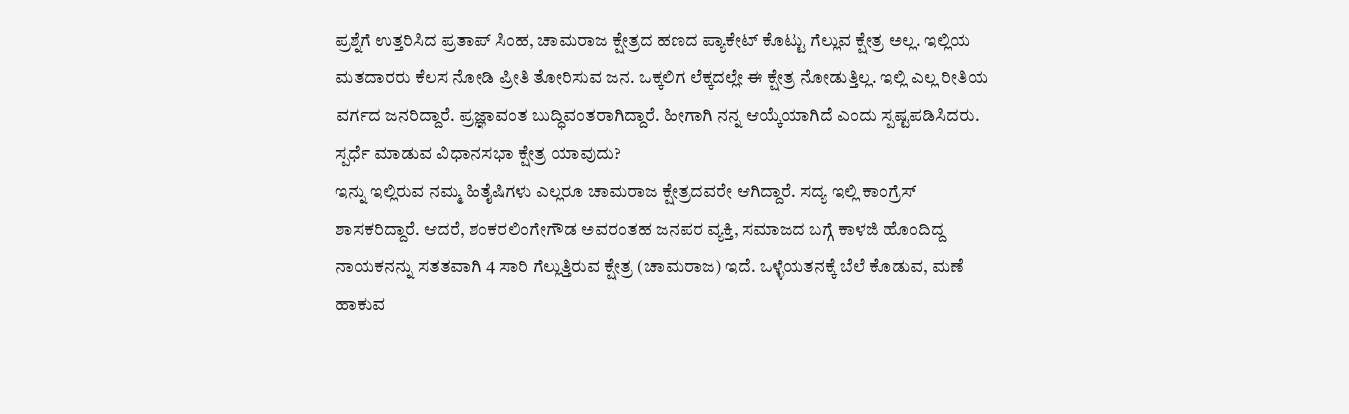ಪ್ರಶ್ನೆಗೆ ಉತ್ತರಿಸಿದ ಪ್ರತಾಪ್ ಸಿಂಹ, ಚಾಮರಾಜ ಕ್ಷೇತ್ರದ ಹಣದ ಪ್ಯಾಕೇಟ್ ಕೊಟ್ಟು ಗೆಲ್ಲುವ ಕ್ಷೇತ್ರ ಅಲ್ಲ. ಇಲ್ಲಿಯ ಮತದಾರರು ಕೆಲಸ ನೋಡಿ ಪ್ರೀತಿ ತೋರಿಸುವ ಜನ. ಒಕ್ಕಲಿಗ ಲೆಕ್ಕದಲ್ಲೇ ಈ ಕ್ಷೇತ್ರ ನೋಡುತ್ತಿಲ್ಲ. ಇಲ್ಲಿ ಎಲ್ಲ ರೀತಿಯ ವರ್ಗದ ಜನರಿದ್ದಾರೆ. ಪ್ರಜ್ಞಾವಂತ ಬುದ್ಧಿವಂತರಾಗಿದ್ದಾರೆ. ಹೀಗಾಗಿ ನನ್ನ ಆಯ್ಕೆಯಾಗಿದೆ ಎಂದು ಸ್ಪಷ್ಟಪಡಿಸಿದರು.
ಸ್ಪರ್ಧೆ ಮಾಡುವ ವಿಧಾನಸಭಾ ಕ್ಷೇತ್ರ ಯಾವುದು?
ಇನ್ನು ಇಲ್ಲಿರುವ ನಮ್ಮ ಹಿತೈಷಿಗಳು ಎಲ್ಲರೂ ಚಾಮರಾಜ ಕ್ಷೇತ್ರದವರೇ ಆಗಿದ್ದಾರೆ. ಸದ್ಯ ಇಲ್ಲಿ ಕಾಂಗ್ರೆಸ್ ಶಾಸಕರಿದ್ದಾರೆ. ಆದರೆ, ಶಂಕರಲಿಂಗೇಗೌಡ ಅವರಂತಹ ಜನಪರ ವ್ಯಕ್ತಿ, ಸಮಾಜದ ಬಗ್ಗೆ ಕಾಳಜಿ ಹೊಂದಿದ್ದ ನಾಯಕನನ್ನು ಸತತವಾಗಿ 4 ಸಾರಿ ಗೆಲ್ಲುತ್ತಿರುವ ಕ್ಷೇತ್ರ (ಚಾಮರಾಜ) ಇದೆ. ಒಳ್ಳೆಯತನಕ್ಕೆ ಬೆಲೆ ಕೊಡುವ, ಮಣೆ ಹಾಕುವ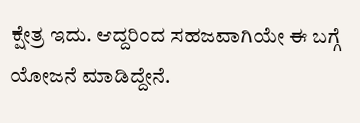ಕ್ಷೇತ್ರ ಇದು. ಆದ್ದರಿಂದ ಸಹಜವಾಗಿಯೇ ಈ ಬಗ್ಗೆ ಯೋಜನೆ ಮಾಡಿದ್ದೇನೆ.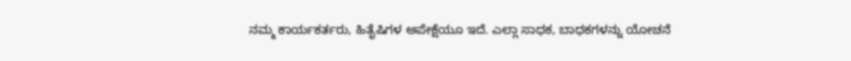ನಮ್ಮ ಕಾರ್ಯಕರ್ತರು, ಹಿತೈಷಿಗಳ ಅಪೇಕ್ಷೆಯೂ ಇದೆ. ಎಲ್ಲಾ ಸಾಧಕ, ಬಾಧಕಗಳನ್ನು ಯೋಚನೆ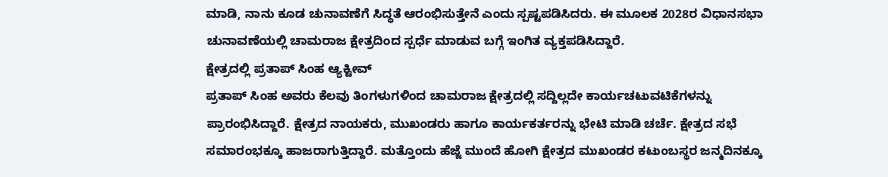ಮಾಡಿ, ನಾನು ಕೂಡ ಚುನಾವಣೆಗೆ ಸಿದ್ಧತೆ ಆರಂಭಿಸುತ್ತೇನೆ ಎಂದು ಸ್ಪಷ್ಟಪಡಿಸಿದರು. ಈ ಮೂಲಕ 2028ರ ವಿಧಾನಸಭಾ ಚುನಾವಣೆಯಲ್ಲಿ ಚಾಮರಾಜ ಕ್ಷೇತ್ರದಿಂದ ಸ್ಪರ್ಧೆ ಮಾಡುವ ಬಗ್ಗೆ ಇಂಗಿತ ವ್ಯಕ್ತಪಡಿಸಿದ್ದಾರೆ.
ಕ್ಷೇತ್ರದಲ್ಲಿ ಪ್ರತಾಪ್ ಸಿಂಹ ಆ್ಯಕ್ಟೀವ್
ಪ್ರತಾಪ್ ಸಿಂಹ ಅವರು ಕೆಲವು ತಿಂಗಳುಗಳಿಂದ ಚಾಮರಾಜ ಕ್ಷೇತ್ರದಲ್ಲಿ ಸದ್ದಿಲ್ಲದೇ ಕಾರ್ಯಚಟುವಟಿಕೆಗಳನ್ನು ಪ್ರಾರಂಭಿಸಿದ್ದಾರೆ. ಕ್ಷೇತ್ರದ ನಾಯಕರು, ಮುಖಂಡರು ಹಾಗೂ ಕಾರ್ಯಕರ್ತರನ್ನು ಭೇಟಿ ಮಾಡಿ ಚರ್ಚೆ. ಕ್ಷೇತ್ರದ ಸಭೆ ಸಮಾರಂಭಕ್ಕೂ ಹಾಜರಾಗುತ್ತಿದ್ದಾರೆ. ಮತ್ತೊಂದು ಹೆಜ್ಜೆ ಮುಂದೆ ಹೋಗಿ ಕ್ಷೇತ್ರದ ಮುಖಂಡರ ಕಟುಂಬಸ್ಥರ ಜನ್ಮದಿನಕ್ಕೂ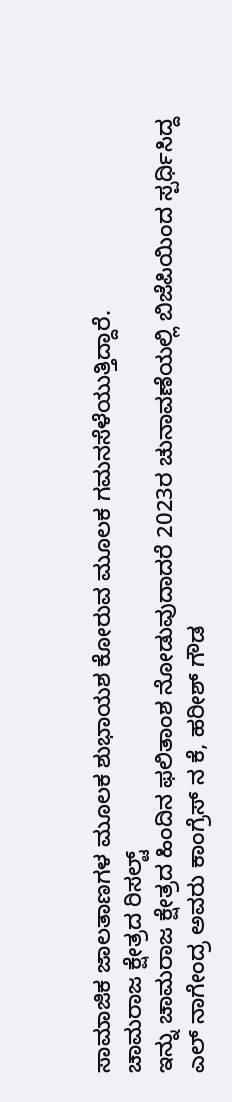ಸಾಮಾಜಿಕ ಜಾಲತಾಣಗಳ ಮೂಲಕ ಶುಭಾಯಶ ಕೋರುವ ಮೂಲಕ ಗಮನಸೆಳೆಯುತ್ತಿದ್ದಾರೆ.
ಚಾಮರಾಜ ಕ್ಷೇತ್ರದ ರಿಸಲ್ಟ್
ಇನ್ನು ಚಾಮರಾಜ ಕ್ಷೇತ್ರದ ಹಿಂದಿನ ಫಲಿತಾಂಶ ನೋಡುವುದಾದರೆ 2023ರ ಚುನಾವಣೆಯಲ್ಲಿ ಬಿಜೆಪಿಯಿಂದ ಸ್ಪರ್ಧಿಸಿದ್ದ ಎಲ್ ನಾಗೇಂದ್ರ ಅವರು ಕಾಂಗ್ರೆಸ್ ನ ಕೆ, ಹರೀಶ್ ಗೌಡ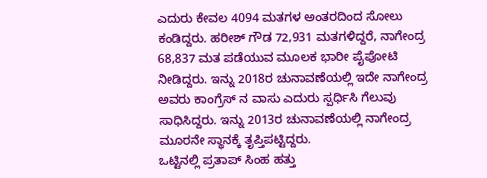ಎದುರು ಕೇವಲ 4094 ಮತಗಳ ಅಂತರದಿಂದ ಸೋಲು ಕಂಡಿದ್ದರು. ಹರೀಶ್ ಗೌಡ 72,931 ಮತಗಳಿದ್ದರೆ, ನಾಗೇಂದ್ರ 68,837 ಮತ ಪಡೆಯುವ ಮೂಲಕ ಭಾರೀ ಪೈಪೋಟಿ ನೀಡಿದ್ದರು. ಇನ್ನು 2018ರ ಚುನಾವಣೆಯಲ್ಲಿ ಇದೇ ನಾಗೇಂದ್ರ ಅವರು ಕಾಂಗ್ರೆಸ್ ನ ವಾಸು ಎದುರು ಸ್ಪರ್ಧಿಸಿ ಗೆಲುವು ಸಾಧಿಸಿದ್ದರು. ಇನ್ನು 2013ರ ಚುನಾವಣೆಯಲ್ಲಿ ನಾಗೇಂದ್ರ ಮೂರನೇ ಸ್ಥಾನಕ್ಕೆ ತೃಪ್ತಿಪಟ್ಟಿದ್ದರು.
ಒಟ್ಟಿನಲ್ಲಿ ಪ್ರತಾಪ್ ಸಿಂಹ ಹತ್ತು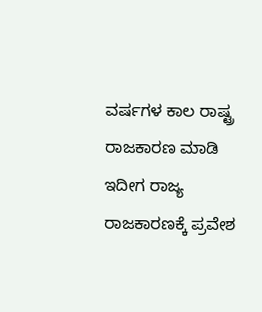ವರ್ಷಗಳ ಕಾಲ ರಾಷ್ಟ್ರ ರಾಜಕಾರಣ ಮಾಡಿ ಇದೀಗ ರಾಜ್ಯ ರಾಜಕಾರಣಕ್ಕೆ ಪ್ರವೇಶ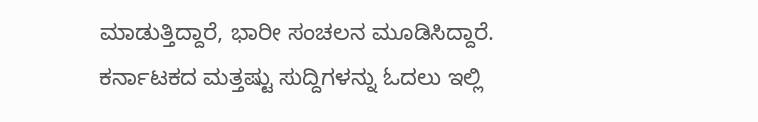ಮಾಡುತ್ತಿದ್ದಾರೆ, ಭಾರೀ ಸಂಚಲನ ಮೂಡಿಸಿದ್ದಾರೆ.
ಕರ್ನಾಟಕದ ಮತ್ತಷ್ಟು ಸುದ್ದಿಗಳನ್ನು ಓದಲು ಇಲ್ಲಿ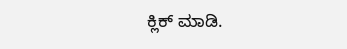ಕ್ಲಿಕ್ ಮಾಡಿ.